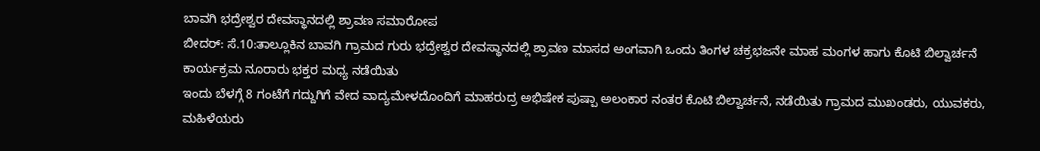ಬಾವಗಿ ಭದ್ರೇಶ್ವರ ದೇವಸ್ಥಾನದಲ್ಲಿ ಶ್ರಾವಣ ಸಮಾರೋಪ
ಬೀದರ್: ಸೆ.10:ತಾಲ್ಲೂಕಿನ ಬಾವಗಿ ಗ್ರಾಮದ ಗುರು ಭದ್ರೇಶ್ವರ ದೇವಸ್ಥಾನದಲ್ಲಿ ಶ್ರಾವಣ ಮಾಸದ ಅಂಗವಾಗಿ ಒಂದು ತಿಂಗಳ ಚಕ್ರಭಜನೇ ಮಾಹ ಮಂಗಳ ಹಾಗು ಕೊಟಿ ಬಿಲ್ವಾರ್ಚನೆ ಕಾರ್ಯಕ್ರಮ ನೂರಾರು ಭಕ್ತರ ಮಧ್ಯ ನಡೆಯಿತು
ಇಂದು ಬೆಳಗ್ಗೆ 8 ಗಂಟೆಗೆ ಗದ್ದುಗಿಗೆ ವೇದ ವಾದ್ಯಮೇಳದೊಂದಿಗೆ ಮಾಹರುದ್ರ ಅಭಿಷೇಕ ಪುಷ್ಪಾ ಅಲಂಕಾರ ನಂತರ ಕೊಟಿ ಬಿಲ್ವಾರ್ಚನೆ, ನಡೆಯಿತು ಗ್ರಾಮದ ಮುಖಂಡರು, ಯುವಕರು, ಮಹಿಳೆಯರು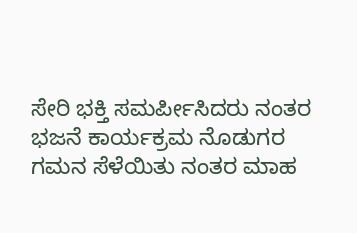ಸೇರಿ ಭಕ್ತಿ ಸಮರ್ಪೀಸಿದರು ನಂತರ ಭಜನೆ ಕಾರ್ಯಕ್ರಮ ನೊಡುಗರ ಗಮನ ಸೆಳೆಯಿತು ನಂತರ ಮಾಹ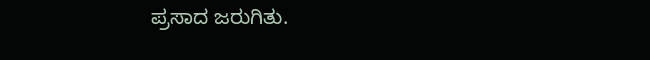ಪ್ರಸಾದ ಜರುಗಿತು.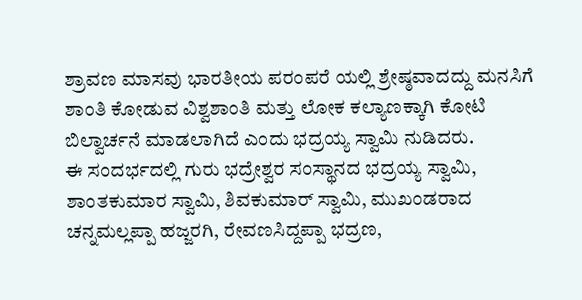ಶ್ರಾವಣ ಮಾಸವು ಭಾರತೀಯ ಪರಂಪರೆ ಯಲ್ಲಿ ಶ್ರೇಷ್ಠವಾದದ್ದು ಮನಸಿಗೆ ಶಾಂತಿ ಕೋಡುವ ವಿಶ್ವಶಾಂತಿ ಮತ್ತು ಲೋಕ ಕಲ್ಯಾಣಕ್ಕಾಗಿ ಕೋಟಿ ಬಿಲ್ವಾರ್ಚನೆ ಮಾಡಲಾಗಿದೆ ಎಂದು ಭದ್ರಯ್ಯ ಸ್ವಾಮಿ ನುಡಿದರು.
ಈ ಸಂದರ್ಭದಲ್ಲಿ ಗುರು ಭದ್ರೇಶ್ವರ ಸಂಸ್ಥಾನದ ಭದ್ರಯ್ಯ ಸ್ವಾಮಿ, ಶಾಂತಕುಮಾರ ಸ್ವಾಮಿ, ಶಿವಕುಮಾರ್ ಸ್ವಾಮಿ, ಮುಖಂಡರಾದ ಚನ್ನಮಲ್ಲಪ್ಪಾ ಹಜ್ಜರಗಿ, ರೇವಣಸಿದ್ದಪ್ಪಾ ಭದ್ರಣ,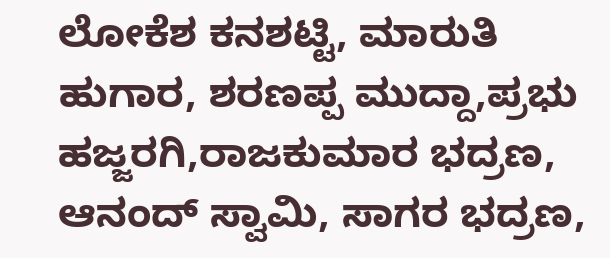ಲೋಕೆಶ ಕನಶಟ್ಟಿ, ಮಾರುತಿ ಹುಗಾರ, ಶರಣಪ್ಪ ಮುದ್ದಾ,ಪ್ರಭು ಹಜ್ಜರಗಿ,ರಾಜಕುಮಾರ ಭದ್ರಣ, ಆನಂದ್ ಸ್ವಾಮಿ, ಸಾಗರ ಭದ್ರಣ,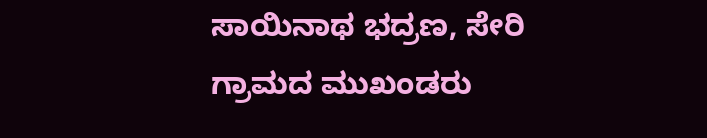ಸಾಯಿನಾಥ ಭದ್ರಣ, ಸೇರಿ ಗ್ರಾಮದ ಮುಖಂಡರು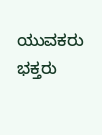ಯುವಕರು ಭಕ್ತರು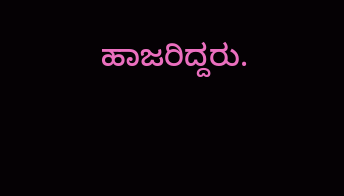ಹಾಜರಿದ್ದರು.